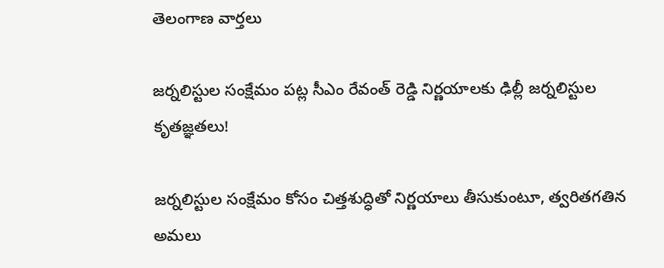తెలంగాణ వార్తలు

జర్నలిస్టుల సంక్షేమం పట్ల సీఎం రేవంత్ రెడ్డి నిర్ణయాలకు ఢిల్లీ జర్నలిస్టుల కృతజ్ఞతలు!

జర్నలిస్టుల సంక్షేమం కోసం చిత్తశుద్ధితో నిర్ణయాలు తీసుకుంటూ, త్వరితగతిన అమలు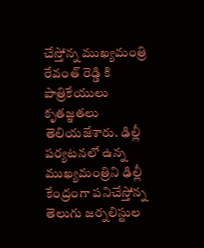చేస్తోన్న ముఖ్యమంత్రి రేవంత్ రెడ్డి కి పాత్రికేయులు కృతజ్ఞతలు తెలియజేశారు. ఢిల్లీ పర్యటనలో ఉన్న ముఖ్యమంత్రిని ఢిల్లీ కేంద్రంగా పనిచేస్తోన్న తెలుగు జర్నలిస్టుల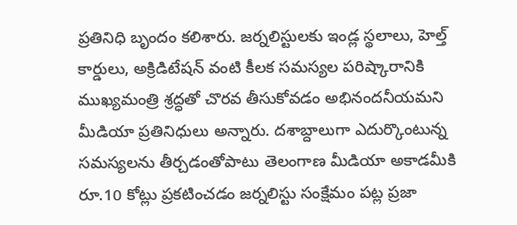ప్రతినిధి బృందం కలిశారు. జర్నలిస్టులకు ఇండ్ల స్థలాలు, హెల్త్‌ కార్డులు, అక్రిడిటేషన్‌ వంటి కీలక సమస్యల పరిష్కారానికి ముఖ్యమంత్రి శ్రద్ధతో చొరవ తీసుకోవడం అభినందనీయమని మీడియా ప్రతినిధులు అన్నారు. దశాబ్దాలుగా ఎదుర్కొంటున్న సమస్యలను తీర్చడంతోపాటు తెలంగాణ మీడియా అకాడమీకి రూ.10 కోట్లు ప్రకటించడం జర్నలిస్టు సంక్షేమం పట్ల ప్రజా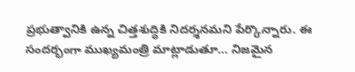ప్రభుత్వానికి ఉన్న చిత్తశుద్ధికి నిదర్శనమని పేర్కొన్నారు. ఈ సందర్భంగా ముఖ్యమంత్రి మాట్లాడుతూ… నిజమైన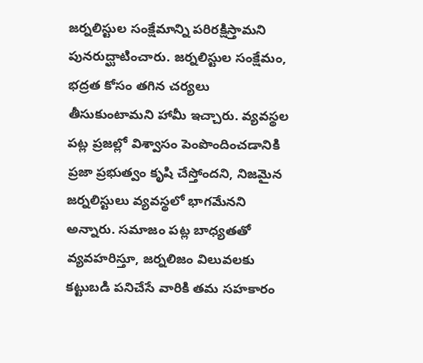జర్నలిస్టుల సంక్షేమాన్ని పరిరక్షిస్తామని పునరుద్ఘాటించారు. జర్నలిస్టుల సంక్షేమం, భద్రత కోసం తగిన చర్యలు తీసుకుంటామని హామీ ఇచ్చారు. వ్యవస్థల పట్ల ప్రజల్లో విశ్వాసం పెంపొందించడానికి ప్రజా ప్రభుత్వం కృషి చేస్తోందని, నిజమైన జర్నలిస్టులు వ్యవస్థలో భాగమేనని అన్నారు. సమాజం పట్ల బాధ్యతతో వ్యవహరిస్తూ, జర్నలిజం విలువలకు కట్టుబడి పనిచేసే వారికి తమ సహకారం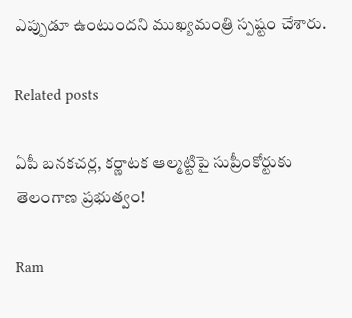ఎప్పుడూ ఉంటుందని ముఖ్యమంత్రి స్పష్టం చేశారు.

Related posts

ఏపీ బనకచర్ల, కర్ణాటక ఆల్మట్టిపై సుప్రీంకోర్టుకు తెలంగాణ ప్రభుత్వం!

Ram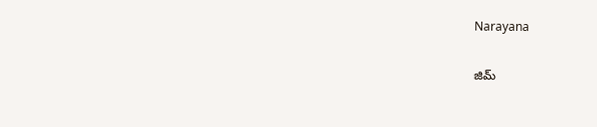Narayana

జిమ్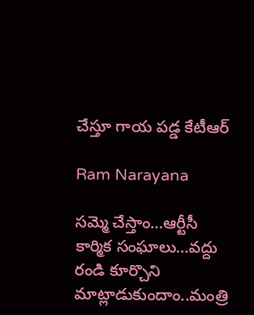చేస్తూ గాయ పడ్డ కేటీఆర్

Ram Narayana

సమ్మె చేస్తాం…ఆర్టీసీ కార్మిక సంఘాలు…వద్దు రండి కూర్చొని మాట్లాడుకుందాం..మంత్రి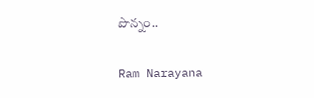పొన్నం..

Ram Narayana